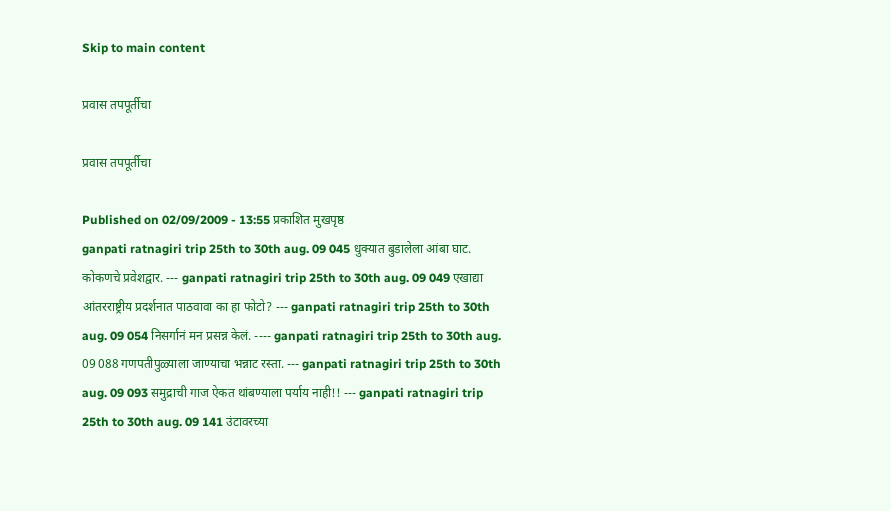Skip to main content

प्रवास तपपूर्तीचा

प्रवास तपपूर्तीचा

Published on 02/09/2009 - 13:55 प्रकाशित मुखपृष्ठ
ganpati ratnagiri trip 25th to 30th aug. 09 045 धुक्यात बुडालेला आंबा घाट. कोकणचे प्रवेशद्वार. --- ganpati ratnagiri trip 25th to 30th aug. 09 049 एखाद्या आंतरराष्ट्रीय प्रदर्शनात पाठवावा का हा फोटो? --- ganpati ratnagiri trip 25th to 30th aug. 09 054 निसर्गानं मन प्रसन्न केलं. ---- ganpati ratnagiri trip 25th to 30th aug. 09 088 गणपतीपुळ्याला जाण्याचा भन्नाट रस्ता. --- ganpati ratnagiri trip 25th to 30th aug. 09 093 समुद्राची गाज ऐकत थांबण्याला पर्याय नाही!! --- ganpati ratnagiri trip 25th to 30th aug. 09 141 उंटावरच्या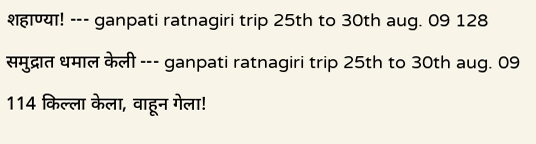शहाण्या! --- ganpati ratnagiri trip 25th to 30th aug. 09 128 समुद्रात धमाल केली --- ganpati ratnagiri trip 25th to 30th aug. 09 114 किल्ला केला, वाहून गेला!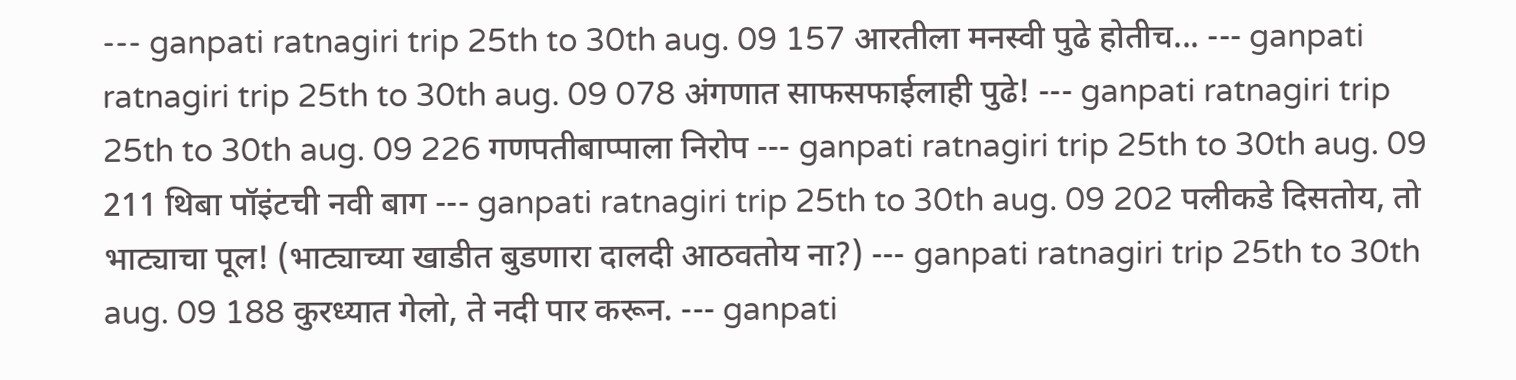--- ganpati ratnagiri trip 25th to 30th aug. 09 157 आरतीला मनस्वी पुढे होतीच... --- ganpati ratnagiri trip 25th to 30th aug. 09 078 अंगणात साफसफाईलाही पुढे! --- ganpati ratnagiri trip 25th to 30th aug. 09 226 गणपतीबाप्पाला निरोप --- ganpati ratnagiri trip 25th to 30th aug. 09 211 थिबा पॉइंटची नवी बाग --- ganpati ratnagiri trip 25th to 30th aug. 09 202 पलीकडे दिसतोय, तो भाट्याचा पूल! (भाट्याच्या खाडीत बुडणारा दालदी आठवतोय ना?) --- ganpati ratnagiri trip 25th to 30th aug. 09 188 कुरध्यात गेलो, ते नदी पार करून. --- ganpati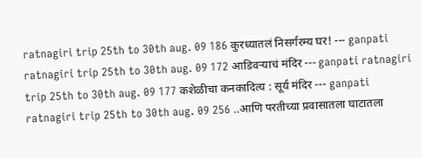ratnagiri trip 25th to 30th aug. 09 186 कुरध्यातलं निसर्गरम्य घर! --- ganpati ratnagiri trip 25th to 30th aug. 09 172 आडिवर्‍याचं मंदिर --- ganpati ratnagiri trip 25th to 30th aug. 09 177 कशेळीचा कनकादित्य : सूर्य मंदिर --- ganpati ratnagiri trip 25th to 30th aug. 09 256 ..आणि परतीच्या प्रवासातला घाटातला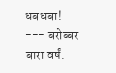धबधबा! --- बरोब्बर बारा वर्षं.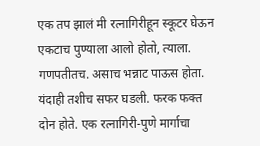एक तप झालं मी रत्नागिरीहून स्कूटर घेऊन एकटाच पुण्याला आलो होतो, त्याला. गणपतीतच. असाच भन्नाट पाऊस होता. यंदाही तशीच सफर घडली. फरक फक्त दोन होते. एक रत्नागिरी-पुणे मार्गाचा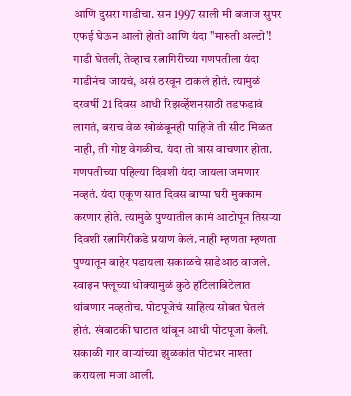आणि दुसरा गाडीचा. सन 1997 साली मी बजाज सुपर एफई घेऊन आलो होतो आणि यंदा "मारुती अल्टो'! गाडी घेतली, तेव्हाच रत्नागिरीच्या गणपतीला यंदा गाडीनंच जायचं, असं ठरवून टाकलं होतं. त्यामुळं दरवर्षी 21 दिवस आधी रिझर्व्हेशनसाठी तडफडावं लागतं, बराच वेळ खोळंबूनही पाहिजे ती सीट मिळत नाही, ती गोष्ट वेगळीच. यंदा तो त्रास वाचणार होता. गणपतीच्या पहिल्या दिवशी यंदा जायला जमणार नव्हतं. यंदा एकूण सात दिवस बाप्पा घरी मुक्काम करणार होते. त्यामुळे पुण्यातील कामं आटोपून तिसऱ्या दिवशी रत्नागिरीकडे प्रयाण केलं. नाही म्हणता म्हणता पुण्यातून बाहेर पडायला सकाळचे साडेआठ वाजले. स्वाइन फ्लूच्या धोक्‍यामुळं कुठे हॉटेलाबिटेलात थांबणार नव्हतोच. पोटपूजेचं साहित्य सोबत घेतलं होतं. खंबाटकी घाटात थांबून आधी पोटपूजा केली. सकाळी गार वाऱ्यांच्या झुळकांत पोटभर नाश्‍ता करायला मजा आली.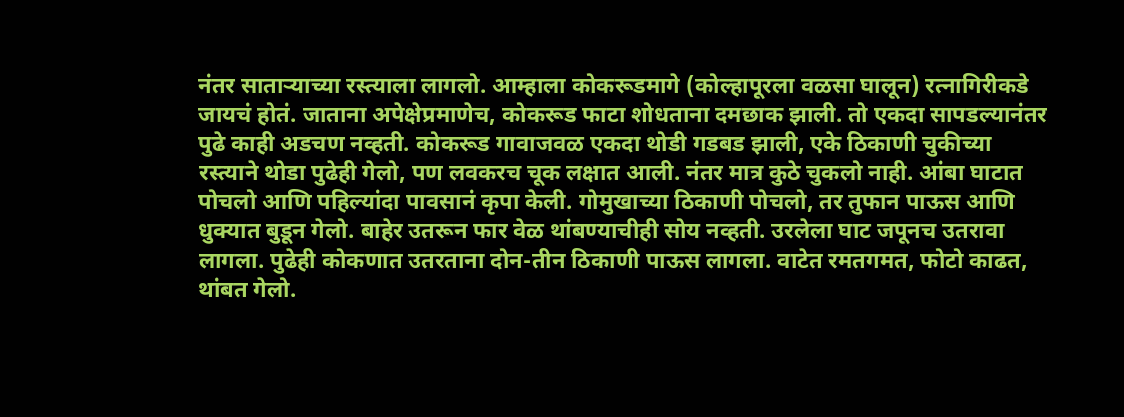नंतर साताऱ्याच्या रस्त्याला लागलो. आम्हाला कोकरूडमागे (कोल्हापूरला वळसा घालून) रत्नागिरीकडे जायचं होतं. जाताना अपेक्षेप्रमाणेच, कोकरूड फाटा शोधताना दमछाक झाली. तो एकदा सापडल्यानंतर पुढे काही अडचण नव्हती. कोकरूड गावाजवळ एकदा थोडी गडबड झाली, एके ठिकाणी चुकीच्या रस्त्याने थोडा पुढेही गेलो, पण लवकरच चूक लक्षात आली. नंतर मात्र कुठे चुकलो नाही. आंबा घाटात पोचलो आणि पहिल्यांदा पावसानं कृपा केली. गोमुखाच्या ठिकाणी पोचलो, तर तुफान पाऊस आणि धुक्‍यात बुडून गेलो. बाहेर उतरून फार वेळ थांबण्याचीही सोय नव्हती. उरलेला घाट जपूनच उतरावा लागला. पुढेही कोकणात उतरताना दोन-तीन ठिकाणी पाऊस लागला. वाटेत रमतगमत, फोटो काढत, थांबत गेलो.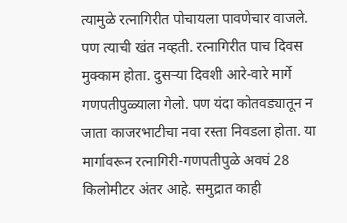त्यामुळे रत्नागिरीत पोचायला पावणेचार वाजले. पण त्याची खंत नव्हती. रत्नागिरीत पाच दिवस मुक्काम होता. दुसऱ्या दिवशी आरे-वारे मार्गे गणपतीपुळ्याला गेलो. पण यंदा कोतवड्यातून न जाता काजरभाटीचा नवा रस्ता निवडला होता. या मार्गावरून रत्नागिरी-गणपतीपुळे अवघं 28 किलोमीटर अंतर आहे. समुद्रात काही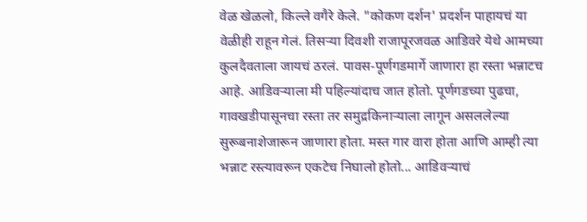वेळ खेळलो, किल्ले वगैरे केले. "कोकण दर्शन' प्रदर्शन पाहायचं या वेळीही राहून गेलं. तिसऱ्या दिवशी राजापूरजवळ आडिवरे येथे आमच्या कुलदैवताला जायचं ठरलं. पावस-पूर्णगडमार्गे जाणारा हा रस्ता भन्नाटच आहे. आडिवऱ्याला मी पहिल्यांदाच जात होतो. पूर्णगडच्या पुढचा, गावखडीपासूनचा रस्ता तर समुद्रकिनाऱ्याला लागून असललेल्या सुरूबनाशेजारून जाणारा होता. मस्त गार वारा होता आणि आम्ही त्या भन्नाट रस्त्यावरून एकटेच निघालो होतो... आडिवऱ्याचं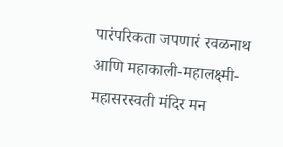पारंपरिकता जपणारं रवळनाथ आणि महाकाली-महालक्ष्मी-महासरस्वती मंदिर मन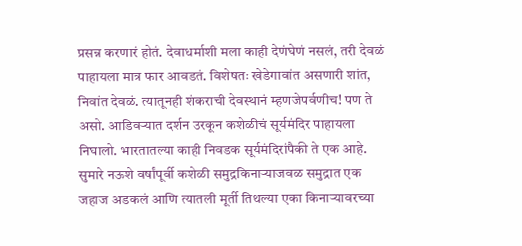प्रसन्न करणारं होतं. देवाधर्माशी मला काही देणंघेणं नसलं, तरी देवळं पाहायला मात्र फार आवडतं. विशेषतः खेडेगावांत असणारी शांत, निवांत देवळं. त्यातूनही शंकराची देवस्थानं म्हणजेपर्वणीच! पण ते असो. आडिवऱ्यात दर्शन उरकून कशेळीचं सूर्यमंदिर पाहायला निघालो. भारतातल्या काही निवडक सूर्यमंदिरांपैकी ते एक आहे. सुमारे नऊशे वर्षांपूर्वी कशेळी समुद्रकिनाऱ्याजवळ समुद्रात एक जहाज अडकलं आणि त्यातली मूर्ती तिथल्या एका किनाऱ्यावरच्या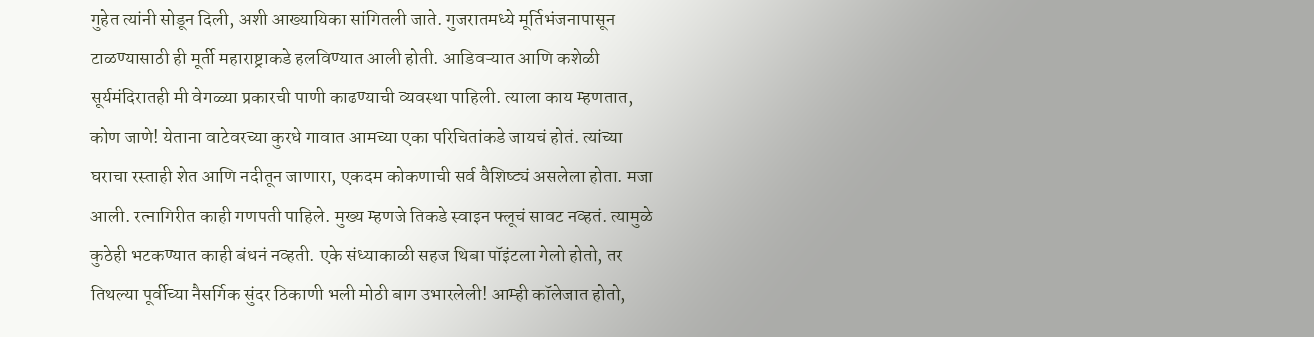गुहेत त्यांनी सोडून दिली, अशी आख्यायिका सांगितली जाते. गुजरातमध्ये मूर्तिभंजनापासून टाळण्यासाठी ही मूर्ती महाराष्ट्राकडे हलविण्यात आली होती. आडिवऱ्यात आणि कशेळी सूर्यमंदिरातही मी वेगळ्या प्रकारची पाणी काढण्याची व्यवस्था पाहिली. त्याला काय म्हणतात, कोण जाणे! येताना वाटेवरच्या कुरधे गावात आमच्या एका परिचितांकडे जायचं होतं. त्यांच्या घराचा रस्ताही शेत आणि नदीतून जाणारा, एकदम कोकणाची सर्व वैशिष्ट्यं असलेला होता. मजा आली. रत्नागिरीत काही गणपती पाहिले. मुख्य म्हणजे तिकडे स्वाइन फ्लूचं सावट नव्हतं. त्यामुळे कुठेही भटकण्यात काही बंधनं नव्हती. एके संध्याकाळी सहज थिबा पॉइंटला गेलो होतो, तर तिथल्या पूर्वीच्या नैसर्गिक सुंदर ठिकाणी भली मोठी बाग उभारलेली! आम्ही कॉलेजात होतो,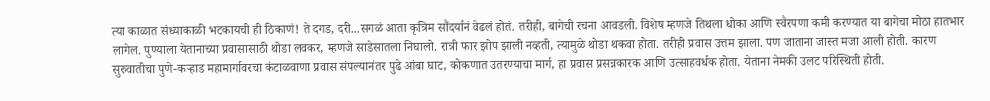त्या काळात संध्याकाळी भटकायची ही ठिकाणं! ते दगड, दरी...सगळं आता कृत्रिम सौंदर्यानं वेढलं होतं. तरीही, बागेची रचना आवडली. विशेष म्हणजे तिथला धोका आणि स्वैरपणा कमी करण्यात या बागेचा मोठा हातभार लागेल. पुण्याला येतानाच्या प्रवासासाठी थोडा लवकर, म्हणजे साडेसातला निघालो. रात्री फार झोप झाली नव्हती, त्यामुळे थोडा थकवा होता. तरीही प्रवास उत्तम झाला. पण जाताना जास्त मजा आली होती. कारण सुरुवातीचा पुणे-कऱ्हाड महामार्गावरचा कंटाळवाणा प्रवास संपल्यानंतर पुढे आंबा घाट, कोकणात उतरण्याचा मार्ग, हा प्रवास प्रसन्नकारक आणि उत्साहवर्धक होता. येताना नेमकी उलट परिस्थिती होती.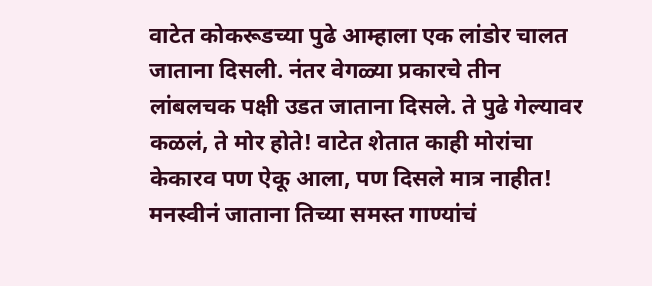वाटेत कोकरूडच्या पुढे आम्हाला एक लांडोर चालत जाताना दिसली. नंतर वेगळ्या प्रकारचे तीन लांबलचक पक्षी उडत जाताना दिसले. ते पुढे गेल्यावर कळलं, ते मोर होते! वाटेत शेतात काही मोरांचा केकारव पण ऐकू आला, पण दिसले मात्र नाहीत! मनस्वीनं जाताना तिच्या समस्त गाण्यांचं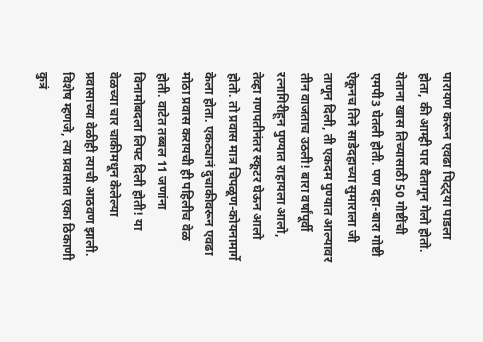पारायण करून एवढा पिट्ट्या पाडला होता, की आम्ही पार वैतागून गेलो होतो. येताना खास तिच्यासाठी 50 गोष्टींची एमपी3 घेतली होती. पण दहा-बारा गोष्टी ऐकूनच तिने साडेदहाच्या सुमाराला जी ताणून दिली, ती एकदम पुण्यात आल्यावर तीन वाजताच उठली! बारा वर्षांपूर्वी रत्नागिरीहून पुण्यात राहायला आलो, तेव्हा गणपतीनंतर स्कूटर घेऊन आलो होतो. तो प्रवास मात्र चिपळूण-कोयनामार्गे केला होता. एकट्यानं दुचाकीवरून एवढा मोठा प्रवास करायची ही पहिलीच वेळ होती. वाटेत तब्बल 11 जणांना विनामोबदला लिफ्ट दिली होती! या वेळच्या चार चाकीमधून केलेल्या प्रवासाच्या वेळीही त्याची आठवण झाली. विशेष म्हणजे, त्या प्रवासात एका ठिकाणी कुत्रं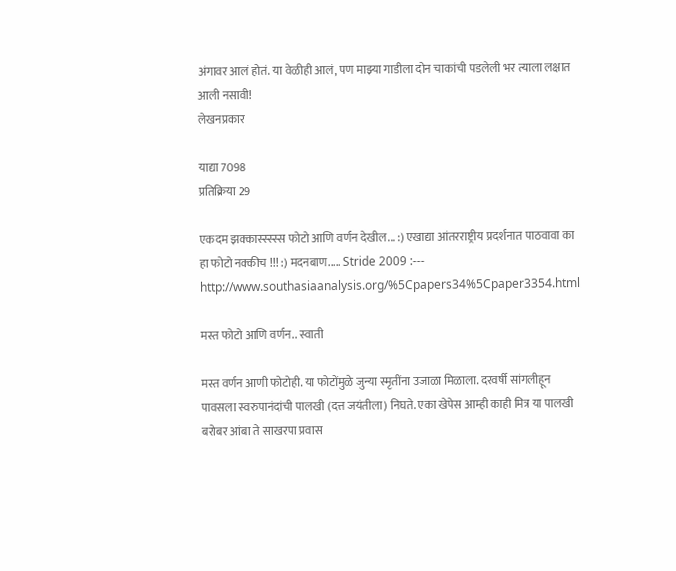अंगावर आलं होतं. या वेळीही आलं, पण माझ्या गाडीला दोन चाकांची पडलेली भर त्याला लक्षात आली नसावी!
लेखनप्रकार

याद्या 7098
प्रतिक्रिया 29

एकदम झक्कास्स्स्स्स फोटो आणि वर्णन देखील... :) एखाद्या आंतरराष्ट्रीय प्रदर्शनात पाठवावा का हा फोटो नक्कीच !!! :) मदनबाण..... Stride 2009 :--- http://www.southasiaanalysis.org/%5Cpapers34%5Cpaper3354.html

मस्त फोटो आणि वर्णन.. स्वाती

मस्त वर्णन आणी फोटोही. या फोटोंमुळे जुन्या स्मृतींना उजाळा मिळाला. दरवर्षी सांगलीहून पावसला स्वरुपानंदांची पालखी (दत्त जयंतीला) निघते. एका खेपेस आम्ही काही मित्र या पालखी बरोबर आंबा ते साखरपा प्रवास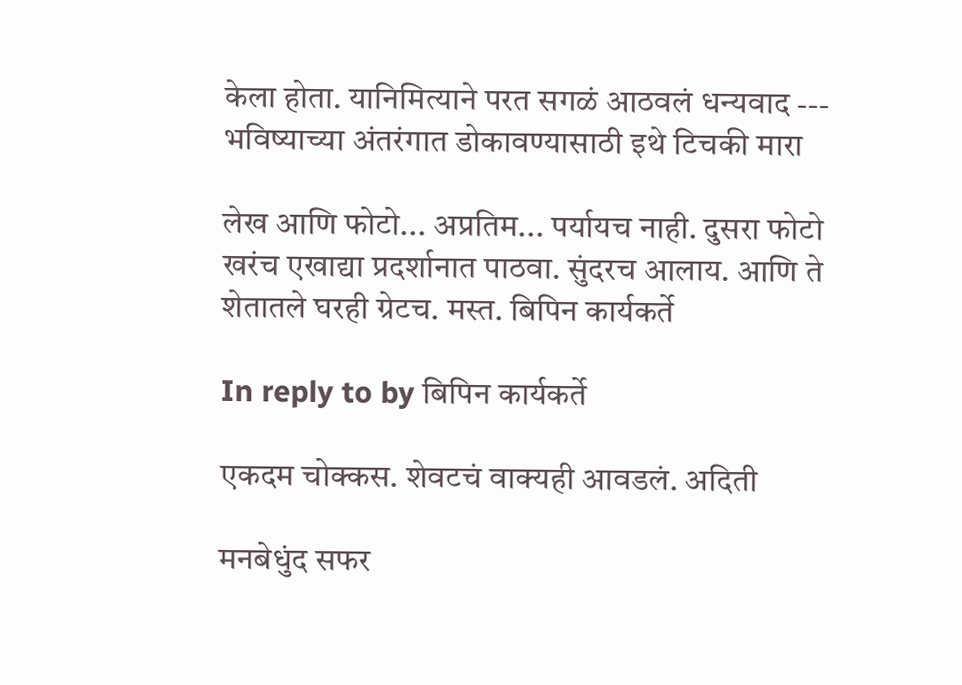केला होता. यानिमित्याने परत सगळं आठवलं धन्यवाद --- भविष्याच्या अंतरंगात डोकावण्यासाठी इथे टिचकी मारा

लेख आणि फोटो... अप्रतिम... पर्यायच नाही. दुसरा फोटो खरंच एखाद्या प्रदर्शानात पाठवा. सुंदरच आलाय. आणि ते शेतातले घरही ग्रेटच. मस्त. बिपिन कार्यकर्ते

In reply to by बिपिन कार्यकर्ते

एकदम चोक्कस. शेवटचं वाक्यही आवडलं. अदिती

मनबेधुंद सफर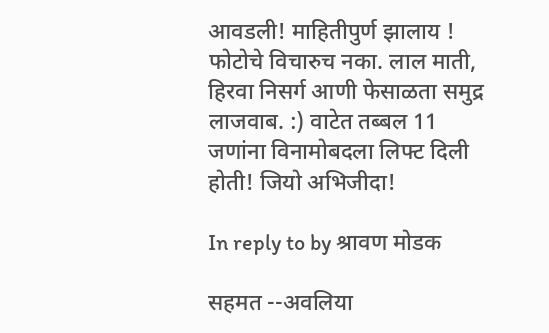आवडली! माहितीपुर्ण झालाय ! फोटोचे विचारुच नका. लाल माती, हिरवा निसर्ग आणी फेसाळता समुद्र लाजवाब. :) वाटेत तब्बल 11 जणांना विनामोबदला लिफ्ट दिली होती! जियो अभिजीदा!

In reply to by श्रावण मोडक

सहमत --अवलिया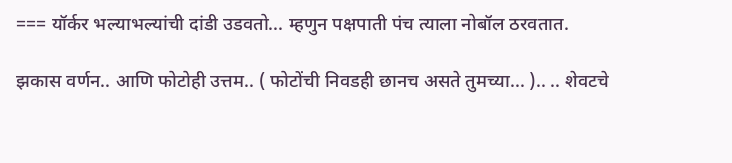=== यॉर्कर भल्याभल्यांची दांडी उडवतो... म्हणुन पक्षपाती पंच त्याला नोबॉल ठरवतात.

झकास वर्णन.. आणि फोटोही उत्तम.. ( फोटोंची निवडही छानच असते तुमच्या... ).. .. शेवटचे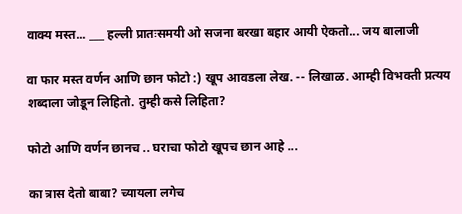वाक्य मस्त... ___ हल्ली प्रातःसमयी ओ सजना बरखा बहार आयी ऐकतो... जय बालाजी

वा फार मस्त वर्णन आणि छान फोटो :) खूप आवडला लेख. -- लिखाळ. आम्ही विभक्ती प्रत्यय शब्दाला जोडून लिहितो. तुम्ही कसे लिहिता?

फोटो आणि वर्णन छानच .. घराचा फोटो खूपच छान आहे ...

का त्रास देतो बाबा? च्यायला लगेच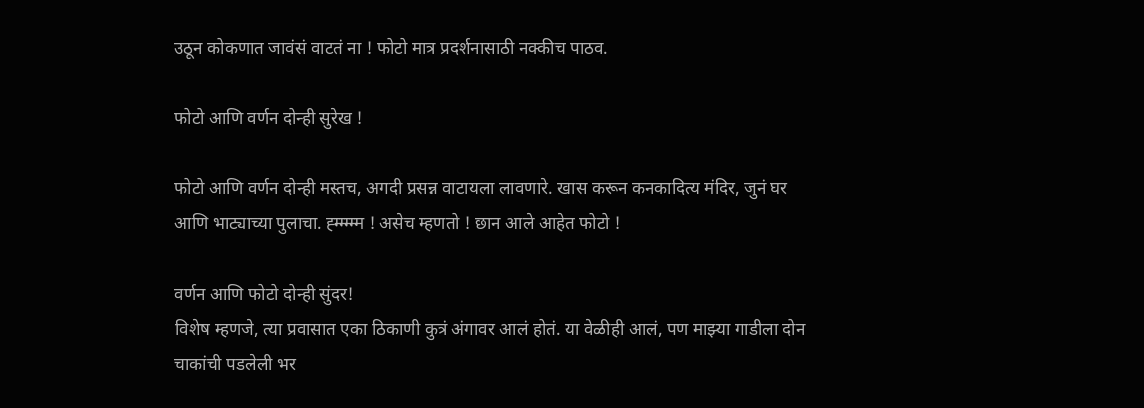उठून कोकणात जावंसं वाटतं ना ! फोटो मात्र प्रदर्शनासाठी नक्कीच पाठव.

फोटो आणि वर्णन दोन्ही सुरेख !

फोटो आणि वर्णन दोन्ही मस्तच, अगदी प्रसन्न वाटायला लावणारे. खास करून कनकादित्य मंदिर, जुनं घर आणि भाट्याच्या पुलाचा. ह्म्म्म्म्म ! असेच म्हणतो ! छान आले आहेत फोटो !

वर्णन आणि फोटो दोन्ही सुंदर!
विशेष म्हणजे, त्या प्रवासात एका ठिकाणी कुत्रं अंगावर आलं होतं. या वेळीही आलं, पण माझ्या गाडीला दोन चाकांची पडलेली भर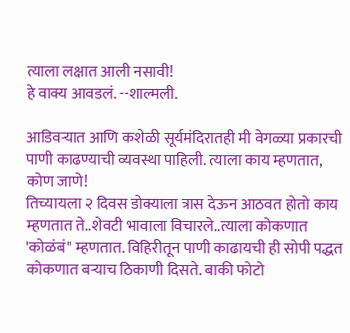त्याला लक्षात आली नसावी!
हे वाक्य आवडलं. --शाल्मली.

आडिवऱ्यात आणि कशेळी सूर्यमंदिरातही मी वेगळ्या प्रकारची पाणी काढण्याची व्यवस्था पाहिली. त्याला काय म्हणतात, कोण जाणे!
तिच्यायला २ दिवस डोक्याला त्रास देऊन आठवत होतो काय म्हणतात ते..शेवटी भावाला विचारले..त्याला कोकणात 'कोळंबं" म्हणतात. विहिरीतून पाणी काढायची ही सोपी पद्धत कोकणात बर्‍याच ठिकाणी दिसते. बाकी फोटो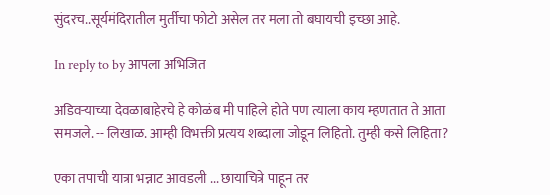सुंदरच..सूर्यमंदिरातील मुर्तीचा फोटो असेल तर मला तो बघायची इच्छा आहे.

In reply to by आपला अभिजित

अडिवर्‍याच्या देवळाबाहेरचे हे कोळंब मी पाहिले होते पण त्याला काय म्हणतात ते आता समजले. -- लिखाळ. आम्ही विभक्ती प्रत्यय शब्दाला जोडून लिहितो. तुम्ही कसे लिहिता?

एका तपाची यात्रा भन्नाट आवडली ... छायाचित्रे पाहून तर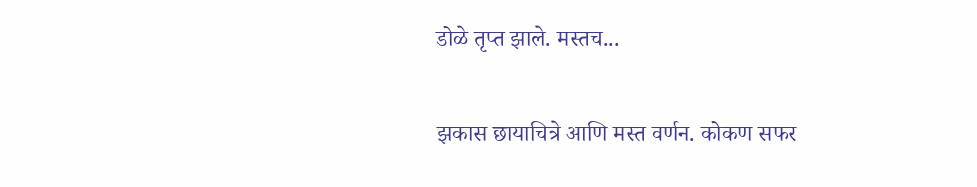डोळे तृप्त झाले. मस्तच...

झकास छायाचित्रे आणि मस्त वर्णन. कोकण सफर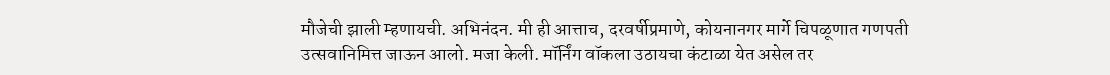मौजेची झाली म्हणायची. अभिनंदन. मी ही आत्ताच, दरवर्षीप्रमाणे, कोयनानगर मार्गे चिपळूणात गणपती उत्सवानिमित्त जाऊन आलो. मजा केली. मॉर्निंग वॉकला उठायचा कंटाळा येत असेल तर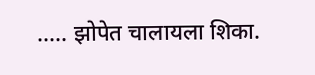..... झोपेत चालायला शिका.